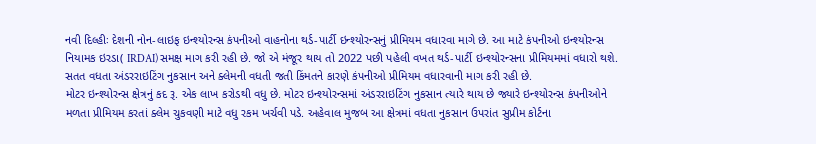નવી દિલ્હીઃ દેશની નોન-લાઇફ ઇન્શ્યોરન્સ કંપનીઓ વાહનોના થર્ડ-પાર્ટી ઇન્શ્યોરન્સનું પ્રીમિયમ વધારવા માગે છે. આ માટે કંપનીઓ ઇન્શ્યોરન્સ નિયામક ઇરડા( IRDAI) સમક્ષ માગ કરી રહી છે. જો એ મંજૂર થાય તો 2022 પછી પહેલી વખત થર્ડ-પાર્ટી ઇન્શ્યોરન્સના પ્રીમિયમમાં વધારો થશે. સતત વધતા અંડરરાઇટિંગ નુકસાન અને ક્લેમની વધતી જતી કિંમતને કારણે કંપનીઓ પ્રીમિયમ વધારવાની માગ કરી રહી છે.
મોટર ઇન્શ્યોરન્સ ક્ષેત્રનું કદ રૂ. એક લાખ કરોડથી વધુ છે. મોટર ઇન્શ્યોરન્સમાં અંડરરાઇટિંગ નુકસાન ત્યારે થાય છે જ્યારે ઇન્શ્યોરન્સ કંપનીઓને મળતા પ્રીમિયમ કરતાં ક્લેમ ચુકવણી માટે વધુ રકમ ખર્ચવી પડે. અહેવાલ મુજબ આ ક્ષેત્રમાં વધતા નુકસાન ઉપરાંત સુપ્રીમ કોર્ટના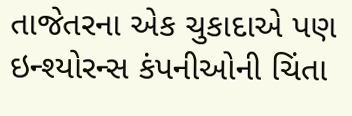તાજેતરના એક ચુકાદાએ પણ ઇન્શ્યોરન્સ કંપનીઓની ચિંતા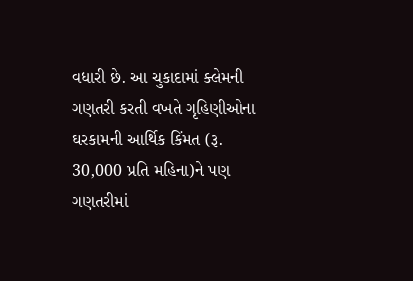વધારી છે. આ ચુકાદામાં ક્લેમની ગણતરી કરતી વખતે ગૃહિણીઓના ઘરકામની આર્થિક કિંમત (રૂ. 30,000 પ્રતિ મહિના)ને પણ ગણતરીમાં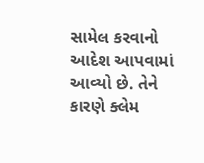સામેલ કરવાનો આદેશ આપવામાં આવ્યો છે. તેને કારણે ક્લેમ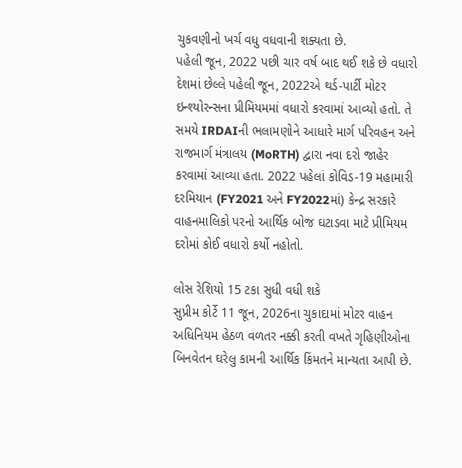ચુકવણીનો ખર્ચ વધુ વધવાની શક્યતા છે.
પહેલી જૂન, 2022 પછી ચાર વર્ષ બાદ થઈ શકે છે વધારો
દેશમાં છેલ્લે પહેલી જૂન, 2022એ થર્ડ-પાર્ટી મોટર ઇન્શ્યોરન્સના પ્રીમિયમમાં વધારો કરવામાં આવ્યો હતો. તે સમયે IRDAIની ભલામણોને આધારે માર્ગ પરિવહન અને રાજમાર્ગ મંત્રાલય (MoRTH) દ્વારા નવા દરો જાહેર કરવામાં આવ્યા હતા. 2022 પહેલાં કોવિડ-19 મહામારી દરમિયાન (FY2021 અને FY2022માં) કેન્દ્ર સરકારે વાહનમાલિકો પરનો આર્થિક બોજ ઘટાડવા માટે પ્રીમિયમ દરોમાં કોઈ વધારો કર્યો નહોતો.

લોસ રેશિયો 15 ટકા સુધી વધી શકે
સુપ્રીમ કોર્ટે 11 જૂન, 2026ના ચુકાદામાં મોટર વાહન અધિનિયમ હેઠળ વળતર નક્કી કરતી વખતે ગૃહિણીઓના બિનવેતન ઘરેલુ કામની આર્થિક કિંમતને માન્યતા આપી છે.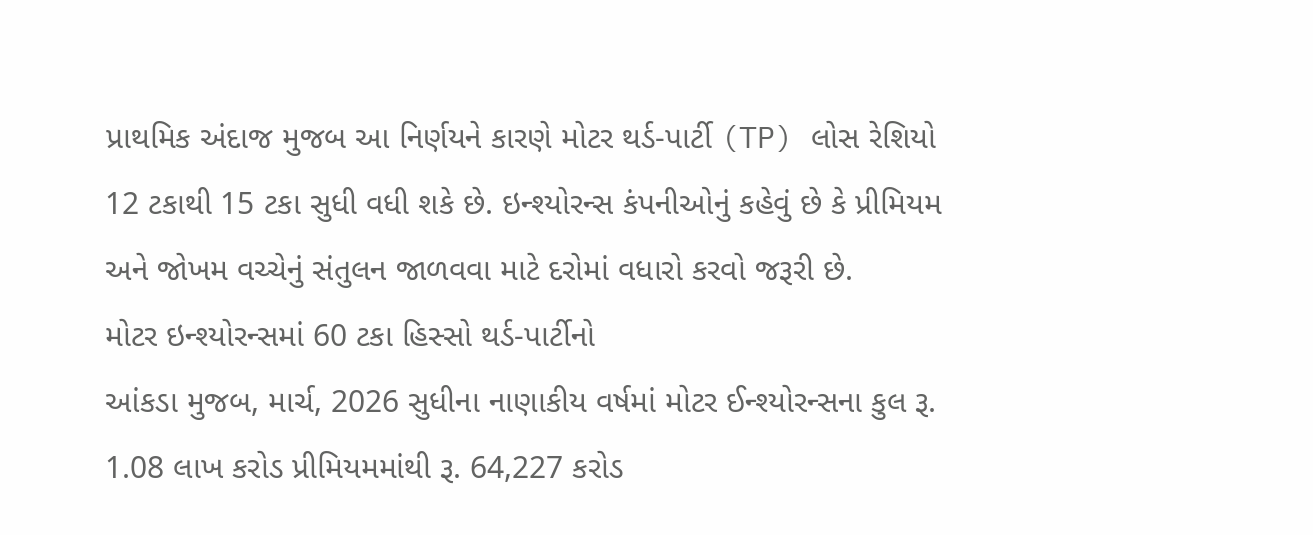પ્રાથમિક અંદાજ મુજબ આ નિર્ણયને કારણે મોટર થર્ડ-પાર્ટી (TP) લોસ રેશિયો 12 ટકાથી 15 ટકા સુધી વધી શકે છે. ઇન્શ્યોરન્સ કંપનીઓનું કહેવું છે કે પ્રીમિયમ અને જોખમ વચ્ચેનું સંતુલન જાળવવા માટે દરોમાં વધારો કરવો જરૂરી છે.
મોટર ઇન્શ્યોરન્સમાં 60 ટકા હિસ્સો થર્ડ-પાર્ટીનો
આંકડા મુજબ, માર્ચ, 2026 સુધીના નાણાકીય વર્ષમાં મોટર ઈન્શ્યોરન્સના કુલ રૂ. 1.08 લાખ કરોડ પ્રીમિયમમાંથી રૂ. 64,227 કરોડ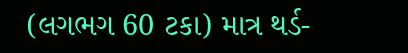(લગભગ 60 ટકા) માત્ર થર્ડ-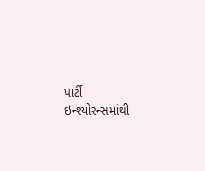પાર્ટી ઇન્શ્યોરન્સમાંથી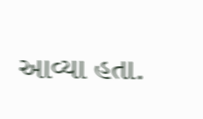આવ્યા હતા.